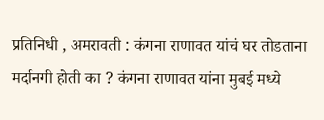प्रतिनिधी , अमरावती : कंगना राणावत यांचं घर तोडताना मर्दानगी होती का ? कंगना राणावत यांना मुबई मध्ये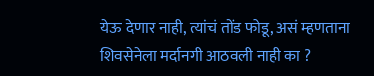येऊ देणार नाही, त्यांचं तोंड फोडू, असं म्हणताना शिवसेनेला मर्दानगी आठवली नाही का ?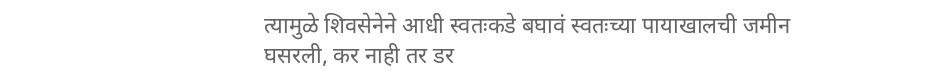त्यामुळे शिवसेनेने आधी स्वतःकडे बघावं स्वतःच्या पायाखालची जमीन घसरली, कर नाही तर डर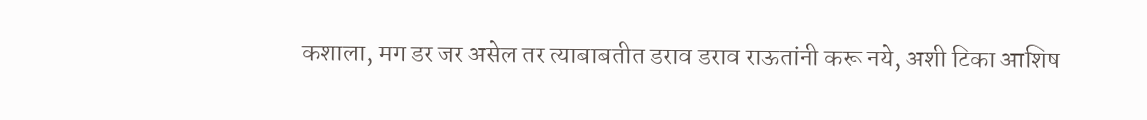कशाला, मग डर जर असेल तर त्याबाबतीत डराव डराव राऊतांनी करू नये, अशी टिका आशिष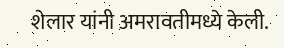शेलार यांनी अमरावतीमध्ये केली.